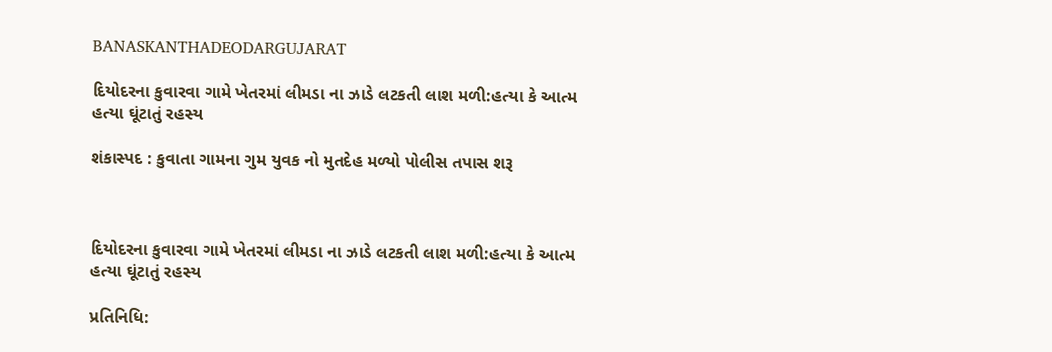BANASKANTHADEODARGUJARAT

દિયોદરના કુવારવા ગામે ખેતરમાં લીમડા ના ઝાડે લટકતી લાશ મળી:હત્યા કે આત્મ હત્યા ઘૂંટાતું રહસ્ય

શંકાસ્પદ : કુવાતા ગામના ગુમ યુવક નો મુતદેહ મળ્યો પોલીસ તપાસ શરૂ



દિયોદરના કુવારવા ગામે ખેતરમાં લીમડા ના ઝાડે લટકતી લાશ મળી:હત્યા કે આત્મ હત્યા ઘૂંટાતું રહસ્ય

પ્રતિનિધિ: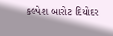કલ્પેશ બારોટ દિયોદર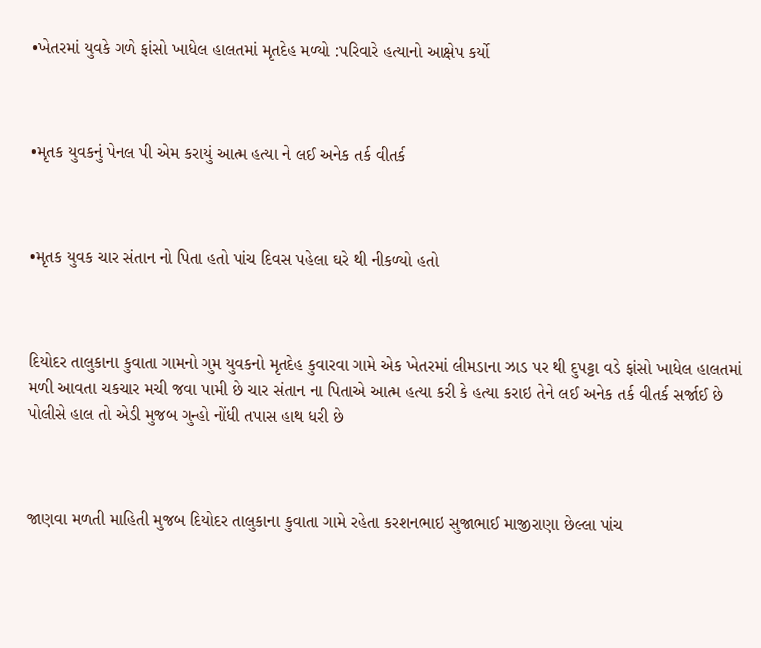•ખેતરમાં યુવકે ગળે ફાંસો ખાધેલ હાલતમાં મૃતદેહ મળ્યો :પરિવારે હત્યાનો આક્ષેપ કર્યો



•મૃતક યુવકનું પેનલ પી એમ કરાયું આત્મ હત્યા ને લઈ અનેક તર્ક વીતર્ક



•મૃતક યુવક ચાર સંતાન નો પિતા હતો પાંચ દિવસ પહેલા ઘરે થી નીકળ્યો હતો



દિયોદર તાલુકાના કુવાતા ગામનો ગુમ યુવકનો મૃતદેહ કુવારવા ગામે એક ખેતરમાં લીમડાના ઝાડ પર થી દુપટ્ટા વડે ફાંસો ખાધેલ હાલતમાં મળી આવતા ચકચાર મચી જવા પામી છે ચાર સંતાન ના પિતાએ આત્મ હત્યા કરી કે હત્યા કરાઇ તેને લઈ અનેક તર્ક વીતર્ક સર્જાઈ છે પોલીસે હાલ તો એડી મુજબ ગુન્હો નોંધી તપાસ હાથ ધરી છે



જાણવા મળતી માહિતી મુજબ દિયોદર તાલુકાના કુવાતા ગામે રહેતા કરશનભાઇ સુજાભાઈ માજીરાણા છેલ્લા પાંચ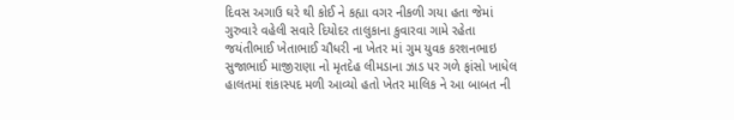દિવસ અગાઉ ઘરે થી કોઈ ને કહ્યા વગર નીકળી ગયા હતા જેમાં ગુરુવારે વહેલી સવારે દિયોદર તાલુકાના કુવારવા ગામે રહેતા જયંતીભાઈ ખેતાભાઈ ચૌધરી ના ખેતર માં ગુમ યુવક કરશનભાઇ સુજાભાઈ માજીરાણા નો મૃતદેહ લીમડાના ઝાડ પર ગળે ફાંસો ખાધેલ હાલતમાં શંકાસ્પદ મળી આવ્યો હતો ખેતર માલિક ને આ બાબત ની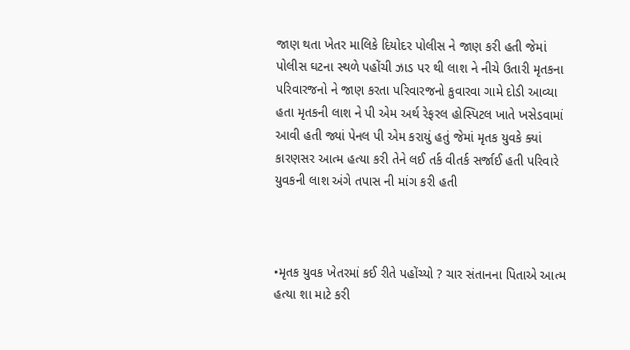જાણ થતા ખેતર માલિકે દિયોદર પોલીસ ને જાણ કરી હતી જેમાં પોલીસ ઘટના સ્થળે પહોંચી ઝાડ પર થી લાશ ને નીચે ઉતારી મૃતકના પરિવારજનો ને જાણ કરતા પરિવારજનો કુવારવા ગામે દોડી આવ્યા હતા મૃતકની લાશ ને પી એમ અર્થ રેફરલ હોસ્પિટલ ખાતે ખસેડવામાં આવી હતી જ્યાં પેનલ પી એમ કરાયું હતું જેમાં મૃતક યુવકે ક્યાં કારણસર આત્મ હત્યા કરી તેને લઈ તર્ક વીતર્ક સર્જાઈ હતી પરિવારે યુવકની લાશ અંગે તપાસ ની માંગ કરી હતી



•મૃતક યુવક ખેતરમાં કઈ રીતે પહોંચ્યો ? ચાર સંતાનના પિતાએ આત્મ હત્યા શા માટે કરી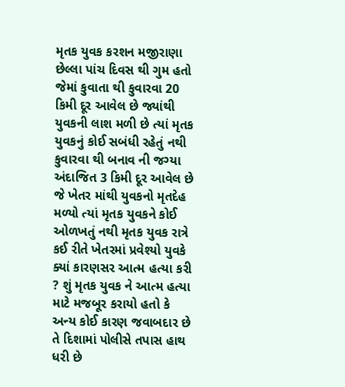મૃતક યુવક કરશન મજીરાણા છેલ્લા પાંચ દિવસ થી ગુમ હતો જેમાં કુવાતા થી કુવારવા 20 કિમી દૂર આવેલ છે જ્યાંથી યુવકની લાશ મળી છે ત્યાં મૃતક યુવકનું કોઈ સબંધી રહેતું નથી કુવારવા થી બનાવ ની જગ્યા અંદાજિત 3 કિમી દૂર આવેલ છે જે ખેતર માંથી યુવકનો મૃતદેહ મળ્યો ત્યાં મૃતક યુવકને કોઈ ઓળખતું નથી મૃતક યુવક રાત્રે કઈ રીતે ખેતરમાં પ્રવેશ્યો યુવકે ક્યાં કારણસર આત્મ હત્યા કરી ? શું મૃતક યુવક ને આત્મ હત્યા માટે મજબૂર કરાયો હતો કે અન્ય કોઈ કારણ જવાબદાર છે તે દિશામાં પોલીસે તપાસ હાથ ધરી છે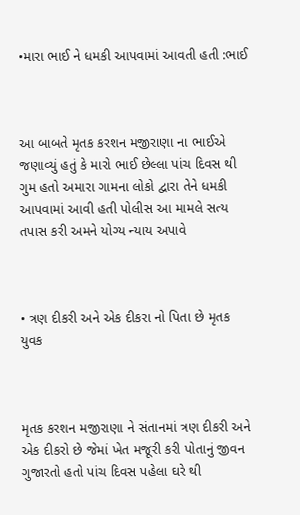•મારા ભાઈ ને ધમકી આપવામાં આવતી હતી :ભાઈ



આ બાબતે મૃતક કરશન મજીરાણા ના ભાઈએ જણાવ્યું હતું કે મારો ભાઈ છેલ્લા પાંચ દિવસ થી ગુમ હતો અમારા ગામના લોકો દ્વારા તેને ધમકી આપવામાં આવી હતી પોલીસ આ મામલે સત્ય તપાસ કરી અમને યોગ્ય ન્યાય અપાવે



• ત્રણ દીકરી અને એક દીકરા નો પિતા છે મૃતક યુવક



મૃતક કરશન મજીરાણા ને સંતાનમાં ત્રણ દીકરી અને એક દીકરો છે જેમાં ખેત મજૂરી કરી પોતાનું જીવન ગુજારતો હતો પાંચ દિવસ પહેલા ઘરે થી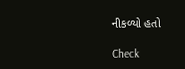નીકળ્યો હતો

Check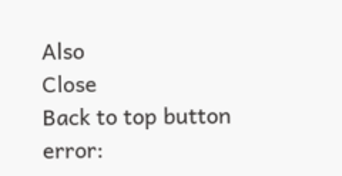Also
Close
Back to top button
error: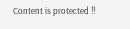Content is protected !!